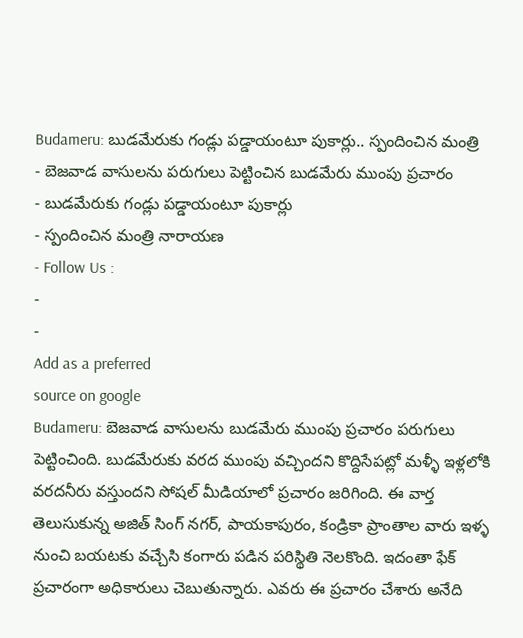Budameru: బుడమేరుకు గండ్లు పడ్డాయంటూ పుకార్లు.. స్పందించిన మంత్రి
- బెజవాడ వాసులను పరుగులు పెట్టించిన బుడమేరు ముంపు ప్రచారం
- బుడమేరుకు గండ్లు పడ్డాయంటూ పుకార్లు
- స్పందించిన మంత్రి నారాయణ
- Follow Us :
-
-
Add as a preferred
source on google
Budameru: బెజవాడ వాసులను బుడమేరు ముంపు ప్రచారం పరుగులు పెట్టించింది. బుడమేరుకు వరద ముంపు వచ్చిందని కొద్దిసేపట్లో మళ్ళీ ఇళ్లలోకి వరదనీరు వస్తుందని సోషల్ మీడియాలో ప్రచారం జరిగింది. ఈ వార్త తెలుసుకున్న అజిత్ సింగ్ నగర్, పాయకాపురం, కండ్రికా ప్రాంతాల వారు ఇళ్ళ నుంచి బయటకు వచ్చేసి కంగారు పడిన పరిస్థితి నెలకొంది. ఇదంతా ఫేక్ ప్రచారంగా అధికారులు చెబుతున్నారు. ఎవరు ఈ ప్రచారం చేశారు అనేది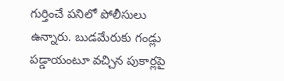గుర్తించే పనిలో పోలీసులు ఉన్నారు. బుడమేరుకు గండ్లు పడ్డాయంటూ వచ్చిన పుకార్లపై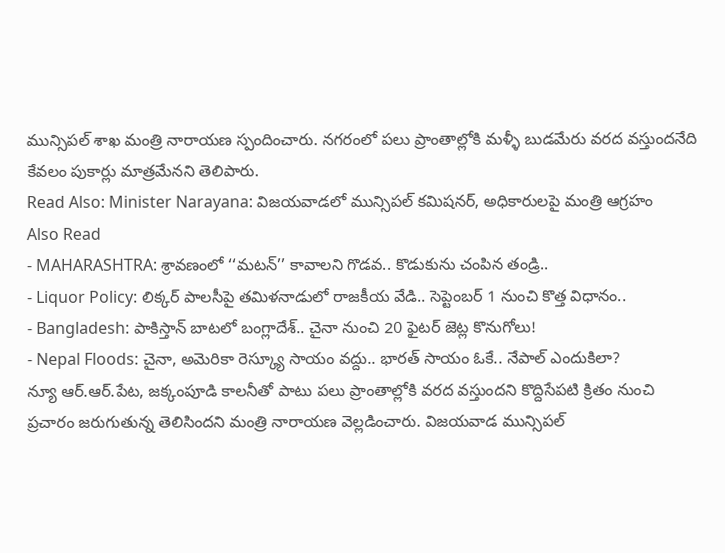మున్సిపల్ శాఖ మంత్రి నారాయణ స్పందించారు. నగరంలో పలు ప్రాంతాల్లోకి మళ్ళీ బుడమేరు వరద వస్తుందనేది కేవలం పుకార్లు మాత్రమేనని తెలిపారు.
Read Also: Minister Narayana: విజయవాడలో మున్సిపల్ కమిషనర్, అధికారులపై మంత్రి ఆగ్రహం
Also Read
- MAHARASHTRA: శ్రావణంలో ‘‘మటన్’’ కావాలని గొడవ.. కొడుకును చంపిన తండ్రి..
- Liquor Policy: లిక్కర్ పాలసీపై తమిళనాడులో రాజకీయ వేడి.. సెప్టెంబర్ 1 నుంచి కొత్త విధానం..
- Bangladesh: పాకిస్తాన్ బాటలో బంగ్లాదేశ్.. చైనా నుంచి 20 ఫైటర్ జెట్ల కొనుగోలు!
- Nepal Floods: చైనా, అమెరికా రెస్క్యూ సాయం వద్దు.. భారత్ సాయం ఓకే.. నేపాల్ ఎందుకిలా?
న్యూ ఆర్.ఆర్.పేట, జక్కంపూడి కాలనీతో పాటు పలు ప్రాంతాల్లోకి వరద వస్తుందని కొద్దిసేపటి క్రితం నుంచి ప్రచారం జరుగుతున్న తెలిసిందని మంత్రి నారాయణ వెల్లడించారు. విజయవాడ మున్సిపల్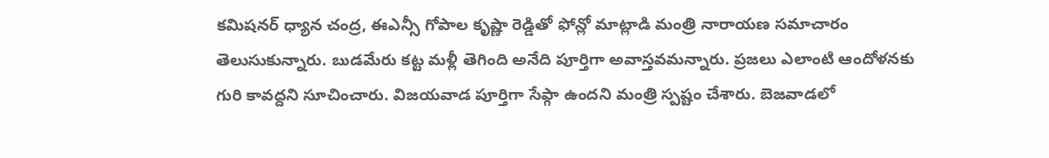కమిషనర్ ధ్యాన చంద్ర, ఈఎన్సీ గోపాల కృష్ణా రెడ్డితో ఫోన్లో మాట్లాడి మంత్రి నారాయణ సమాచారం తెలుసుకున్నారు. బుడమేరు కట్ట మళ్లీ తెగింది అనేది పూర్తిగా అవాస్తవమన్నారు. ప్రజలు ఎలాంటి ఆందోళనకు గురి కావద్దని సూచించారు. విజయవాడ పూర్తిగా సేఫ్గా ఉందని మంత్రి స్పష్టం చేశారు. బెజవాడలో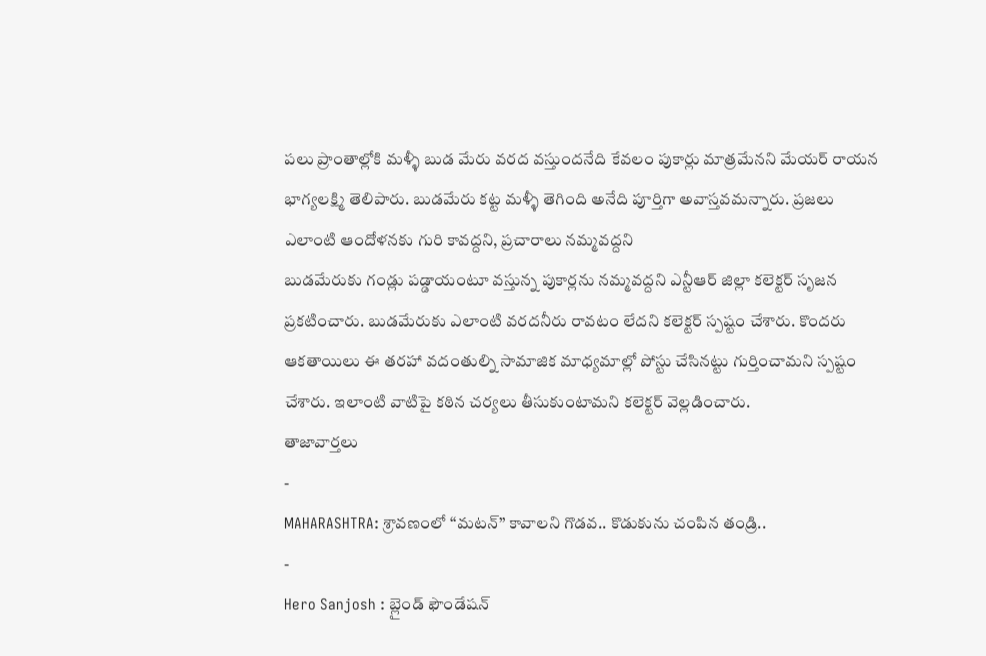పలు ప్రాంతాల్లోకి మళ్ళీ బుడ మేరు వరద వస్తుందనేది కేవలం పుకార్లు మాత్రమేనని మేయర్ రాయన భాగ్యలక్ష్మి తెలిపారు. బుడమేరు కట్ట మళ్ళీ తెగింది అనేది పూర్తిగా అవాస్తవమన్నారు. ప్రజలు ఎలాంటి ఆందోళనకు గురి కావద్దని, ప్రచారాలు నమ్మవద్దని
బుడమేరుకు గండ్లు పడ్డాయంటూ వస్తున్న పుకార్లను నమ్మవద్దని ఎన్టీఆర్ జిల్లా కలెక్టర్ సృజన ప్రకటించారు. బుడమేరుకు ఎలాంటి వరదనీరు రావటం లేదని కలెక్టర్ స్పష్టం చేశారు. కొందరు ఆకతాయిలు ఈ తరహా వదంతుల్ని సామాజిక మాధ్యమాల్లో పోస్టు చేసినట్టు గుర్తించామని స్పష్టం చేశారు. ఇలాంటి వాటిపై కఠిన చర్యలు తీసుకుంటామని కలెక్టర్ వెల్లడించారు.
తాజావార్తలు
-
MAHARASHTRA: శ్రావణంలో ‘‘మటన్’’ కావాలని గొడవ.. కొడుకును చంపిన తండ్రి..
-
Hero Sanjosh : బ్లైండ్ ఫౌండేషన్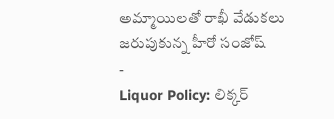అమ్మాయిలతో రాఖీ వేడుకలు జరుపుకున్న హీరో సంజోష్
-
Liquor Policy: లిక్కర్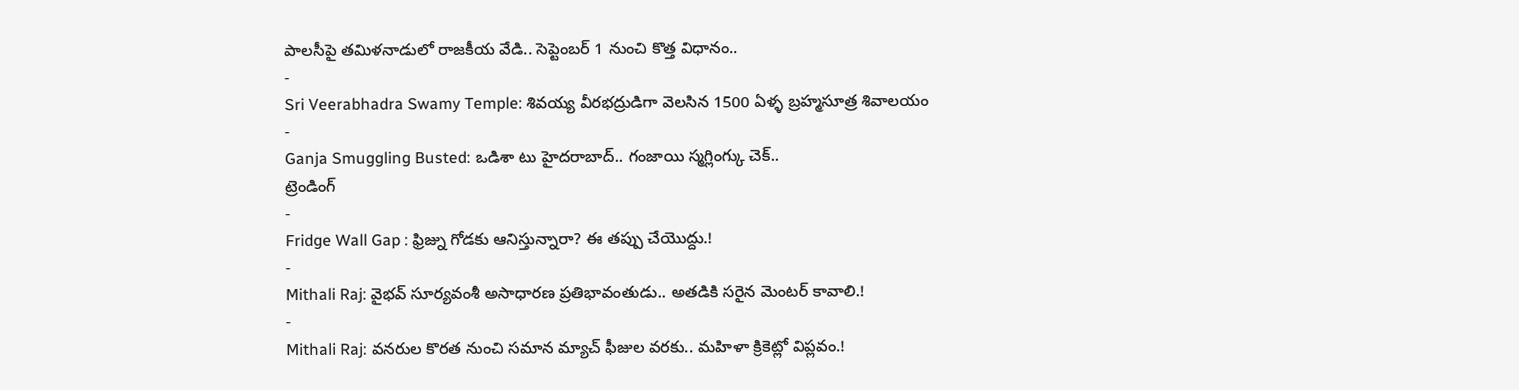పాలసీపై తమిళనాడులో రాజకీయ వేడి.. సెప్టెంబర్ 1 నుంచి కొత్త విధానం..
-
Sri Veerabhadra Swamy Temple: శివయ్య వీరభద్రుడిగా వెలసిన 1500 ఏళ్ళ బ్రహ్మసూత్ర శివాలయం
-
Ganja Smuggling Busted: ఒడిశా టు హైదరాబాద్.. గంజాయి స్మగ్లింగ్కు చెక్..
ట్రెండింగ్
-
Fridge Wall Gap : ఫ్రిజ్ను గోడకు ఆనిస్తున్నారా? ఈ తప్పు చేయొద్దు.!
-
Mithali Raj: వైభవ్ సూర్యవంశీ అసాధారణ ప్రతిభావంతుడు.. అతడికి సరైన మెంటర్ కావాలి.!
-
Mithali Raj: వనరుల కొరత నుంచి సమాన మ్యాచ్ ఫీజుల వరకు.. మహిళా క్రికెట్లో విప్లవం.!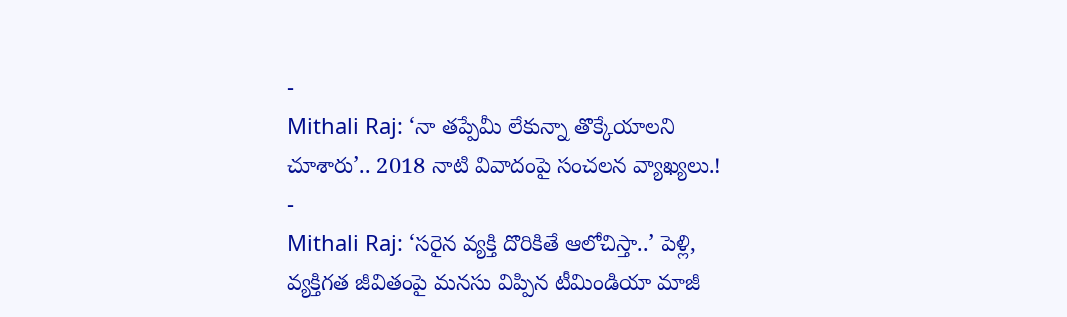-
Mithali Raj: ‘నా తప్పేమీ లేకున్నా తొక్కేయాలని చూశారు’.. 2018 నాటి వివాదంపై సంచలన వ్యాఖ్యలు.!
-
Mithali Raj: ‘సరైన వ్యక్తి దొరికితే ఆలోచిస్తా..’ పెళ్లి, వ్యక్తిగత జీవితంపై మనసు విప్పిన టీమిండియా మాజీ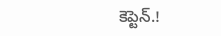కెప్టెన్.!